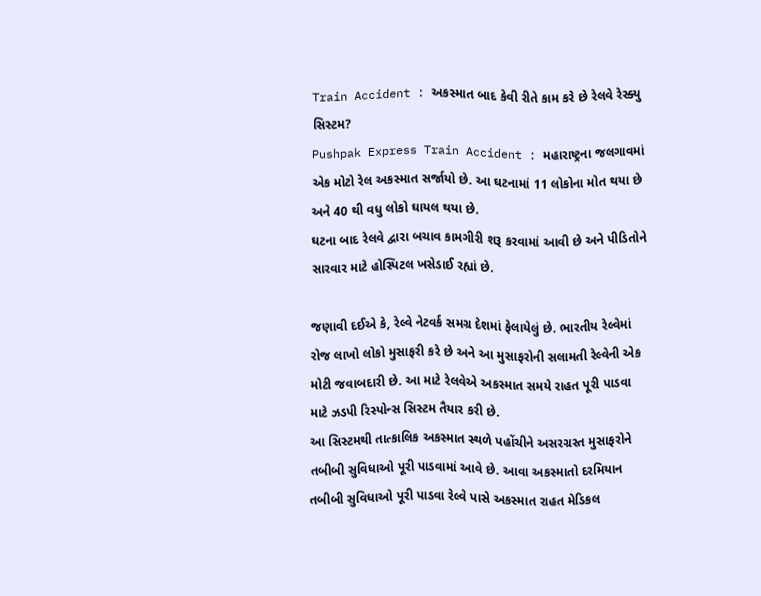Train Accident : અકસ્માત બાદ કેવી રીતે કામ કરે છે રેલવે રેસ્ક્યુ સિસ્ટમ?
Pushpak Express Train Accident : મહારાષ્ટ્રના જલગાવમાં એક મોટો રેલ અકસ્માત સર્જાયો છે. આ ઘટનામાં 11 લોકોના મોત થયા છે અને 40 થી વધુ લોકો ઘાયલ થયા છે.
ઘટના બાદ રેલવે દ્વારા બચાવ કામગીરી શરૂ કરવામાં આવી છે અને પીડિતોને સારવાર માટે હોસ્પિટલ ખસેડાઈ રહ્યાં છે.

જણાવી દઈએ કે, રેલ્વે નેટવર્ક સમગ્ર દેશમાં ફેલાયેલું છે. ભારતીય રેલ્વેમાં રોજ લાખો લોકો મુસાફરી કરે છે અને આ મુસાફરોની સલામતી રેલ્વેની એક મોટી જવાબદારી છે. આ માટે રેલવેએ અકસ્માત સમયે રાહત પૂરી પાડવા માટે ઝડપી રિસ્પોન્સ સિસ્ટમ તૈયાર કરી છે.
આ સિસ્ટમથી તાત્કાલિક અકસ્માત સ્થળે પહોંચીને અસરગ્રસ્ત મુસાફરોને તબીબી સુવિધાઓ પૂરી પાડવામાં આવે છે. આવા અકસ્માતો દરમિયાન તબીબી સુવિધાઓ પૂરી પાડવા રેલ્વે પાસે અકસ્માત રાહત મેડિકલ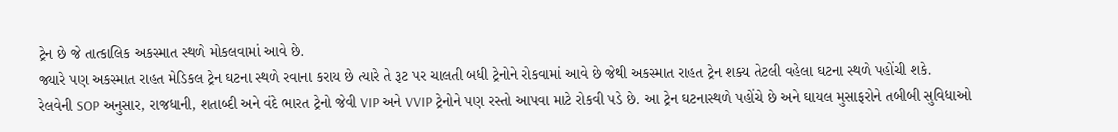ટ્રેન છે જે તાત્કાલિક અકસ્માત સ્થળે મોકલવામાં આવે છે.
જ્યારે પણ અકસ્માત રાહત મેડિકલ ટ્રેન ઘટના સ્થળે રવાના કરાય છે ત્યારે તે રૂટ પર ચાલતી બધી ટ્રેનોને રોકવામાં આવે છે જેથી અકસ્માત રાહત ટ્રેન શક્ય તેટલી વહેલા ઘટના સ્થળે પહોંચી શકે.
રેલવેની SOP અનુસાર, રાજધાની, શતાબ્દી અને વંદે ભારત ટ્રેનો જેવી VIP અને VVIP ટ્રેનોને પણ રસ્તો આપવા માટે રોકવી પડે છે. આ ટ્રેન ઘટનાસ્થળે પહોંચે છે અને ઘાયલ મુસાફરોને તબીબી સુવિધાઓ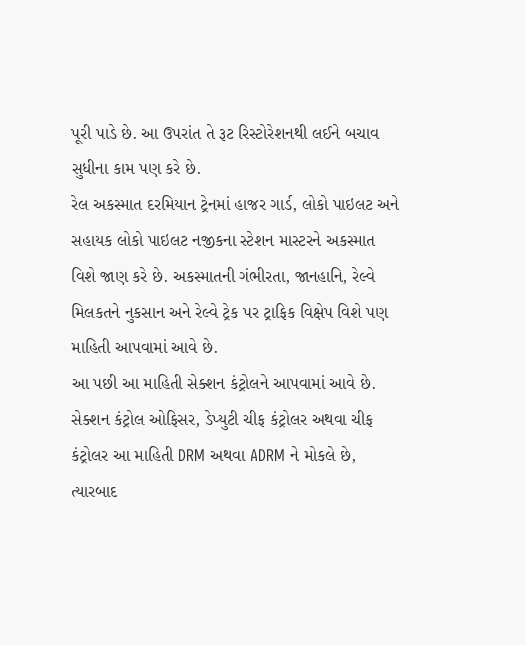પૂરી પાડે છે. આ ઉપરાંત તે રૂટ રિસ્ટોરેશનથી લઈને બચાવ સુધીના કામ પણ કરે છે.
રેલ અકસ્માત દરમિયાન ટ્રેનમાં હાજર ગાર્ડ, લોકો પાઇલટ અને સહાયક લોકો પાઇલટ નજીકના સ્ટેશન માસ્ટરને અકસ્માત વિશે જાણ કરે છે. અકસ્માતની ગંભીરતા, જાનહાનિ, રેલ્વે મિલકતને નુકસાન અને રેલ્વે ટ્રેક પર ટ્રાફિક વિક્ષેપ વિશે પણ માહિતી આપવામાં આવે છે.
આ પછી આ માહિતી સેક્શન કંટ્રોલને આપવામાં આવે છે. સેક્શન કંટ્રોલ ઓફિસર, ડેપ્યુટી ચીફ કંટ્રોલર અથવા ચીફ કંટ્રોલર આ માહિતી DRM અથવા ADRM ને મોકલે છે, ત્યારબાદ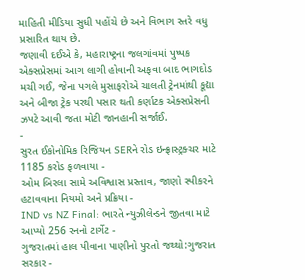માહિતી મીડિયા સુધી પહોંચે છે અને વિભાગ સ્તરે વધુ પ્રસારિત થાય છે.
જણાવી દઈએ કે, મહારાષ્ટ્રના જલગાંવમાં પુષ્પક એક્સપ્રેસમાં આગ લાગી હોવાની અફવા બાદ ભાગદોડ મચી ગઈ, જેના પગલે મુસાફરોએ ચાલતી ટ્રેનમાંથી કૂદ્યા અને બીજા ટ્રેક પરથી પસાર થતી કર્ણાટક એક્સપ્રેસની ઝપટે આવી જતા મોટી જાનહાની સર્જાઈ.
-
સુરત ઈકોનોમિક રિજિયન SERને રોડ ઇન્ફ્રાસ્ટ્રક્ચર માટે 1185 કરોડ ફળવાયા -
ઓમ બિરલા સામે અવિશ્વાસ પ્રસ્તાવ, જાણો સ્પીકરને હટાવવાના નિયમો અને પ્રક્રિયા -
IND vs NZ Final: ભારતે ન્યુઝીલેન્ડને જીતવા માટે આપ્યો 256 રનનો ટાર્ગેટ -
ગુજરાતમાં હાલ પીવાના પાણીનો પુરતો જથ્થો:ગુજરાત સરકાર -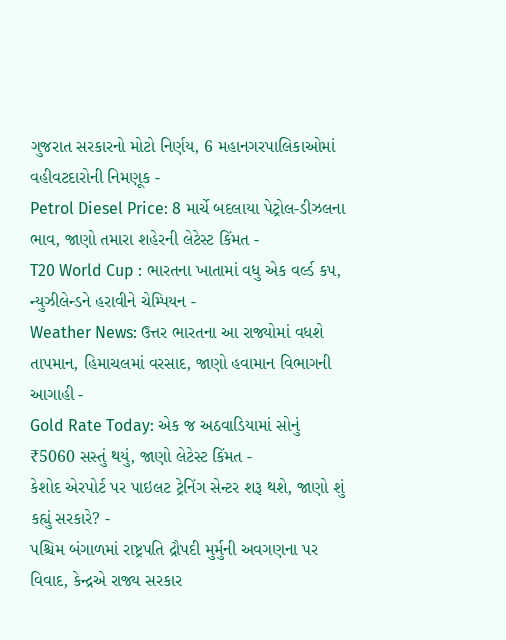ગુજરાત સરકારનો મોટો નિર્ણય, 6 મહાનગરપાલિકાઓમાં વહીવટદારોની નિમણૂક -
Petrol Diesel Price: 8 માર્ચે બદલાયા પેટ્રોલ-ડીઝલના ભાવ, જાણો તમારા શહેરની લેટેસ્ટ કિંમત -
T20 World Cup : ભારતના ખાતામાં વધુ એક વર્લ્ડ કપ, ન્યુઝીલેન્ડને હરાવીને ચેમ્પિયન -
Weather News: ઉત્તર ભારતના આ રાજ્યોમાં વધશે તાપમાન, હિમાચલમાં વરસાદ, જાણો હવામાન વિભાગની આગાહી -
Gold Rate Today: એક જ અઠવાડિયામાં સોનું ₹5060 સસ્તું થયું, જાણો લેટેસ્ટ કિંમત -
કેશોદ એરપોર્ટ પર પાઇલટ ટ્રેનિંગ સેન્ટર શરૂ થશે, જાણો શું કહ્યું સરકારે? -
પશ્ચિમ બંગાળમાં રાષ્ટ્રપતિ દ્રૌપદી મુર્મુની અવગણના પર વિવાદ, કેન્દ્રએ રાજ્ય સરકાર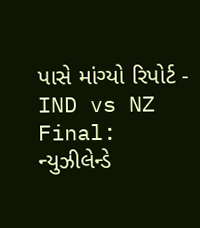પાસે માંગ્યો રિપોર્ટ -
IND vs NZ Final: ન્યુઝીલેન્ડે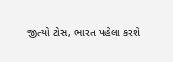જીત્યો ટોસ, ભારત પહેલા કરશે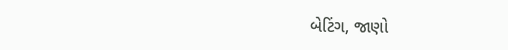બેટિંગ, જાણો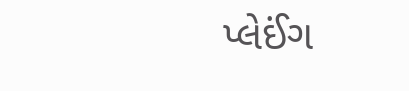પ્લેઈંગ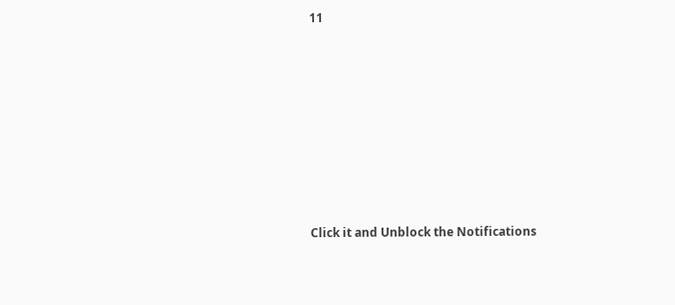11









Click it and Unblock the Notifications